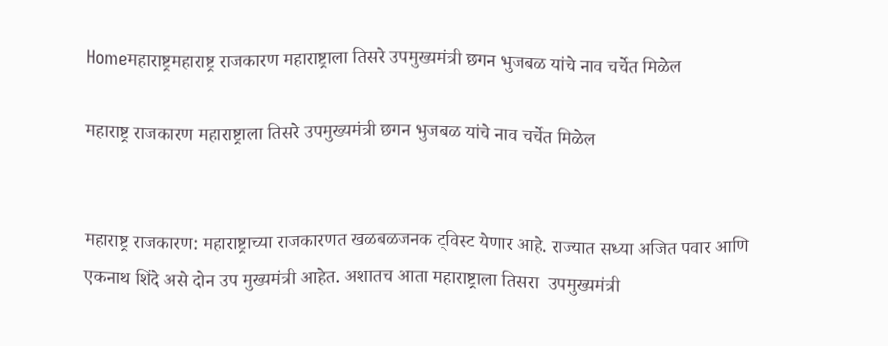Homeमहाराष्ट्रमहाराष्ट्र राजकारण महाराष्ट्राला तिसरे उपमुख्यमंत्री छगन भुजबळ यांचे नाव चर्चेत मिळेल

महाराष्ट्र राजकारण महाराष्ट्राला तिसरे उपमुख्यमंत्री छगन भुजबळ यांचे नाव चर्चेत मिळेल


महाराष्ट्र राजकारण: महाराष्ट्राच्या राजकारणत खळबळजनक ट्विस्ट येणार आहे. राज्यात सध्या अजित पवार आणि एकनाथ शिंदे असे दोन उप मुख्यमंत्री आहेत. अशातच आता महाराष्ट्राला तिसरा  उपमुख्यमंत्री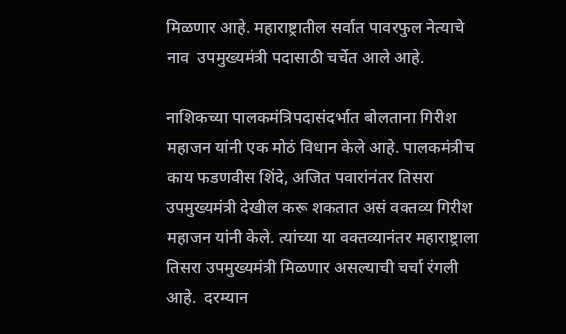मिळणार आहे. महाराष्ट्रातील सर्वात पावरफुल नेत्याचे नाव  उपमुख्यमंत्री पदासाठी चर्चेत आले आहे.

नाशिकच्या पालकमंत्रिपदासंदर्भात बोलताना गिरीश महाजन यांनी एक मोठं विधान केले आहे. पालकमंत्रीच काय फडणवीस शिंदे, अजित पवारांनंतर तिसरा उपमुख्यमंत्री देखील करू शकतात असं वक्तव्य गिरीश महाजन यांनी केले. त्यांच्या या वक्तव्यानंतर महाराष्ट्राला तिसरा उपमुख्यमंत्री मिळणार असल्याची चर्चा रंगली आहे.  दरम्यान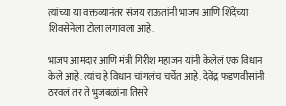त्यांच्या या वक्तव्यानंतर संजय राऊतांनी भाजप आणि शिंदेंच्या शिवसेनेला टोला लगावला आहे.

भाजप आमदार आणि मंत्री गिरीश महाजन यांनी केलेलं एक विधान केले आहे. त्यांच हे विधान चांगलंच चर्चेत आहे. देवेंद्र फडणवीसांनी ठरवलं तर ते भुजबळांना तिसरे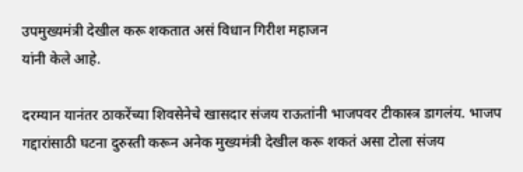उपमुख्यमंत्री देखील करू शकतात असं विधान गिरीश महाजन
यांनी केले आहे.

दरम्यान यानंतर ठाकरेंच्या शिवसेनेचे खासदार संजय राऊतांनी भाजपवर टीकास्त्र डागलंय. भाजप गद्दारांसाठी घटना दुरुस्ती करून अनेक मुख्यमंत्री देखील करू शकतं असा टोला संजय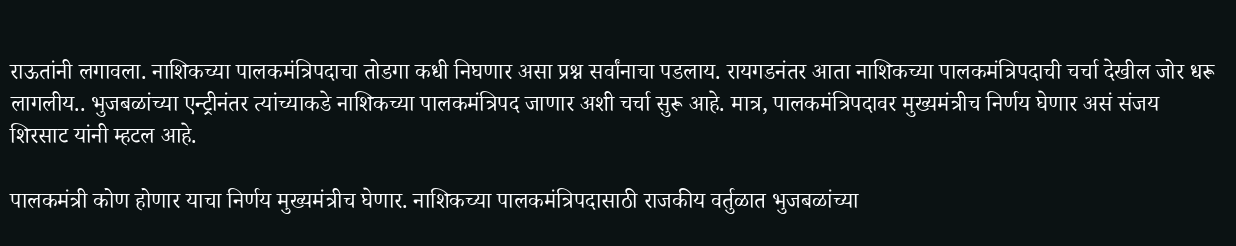राऊतांनी लगावला. नाशिकच्या पालकमंत्रिपदाचा तोडगा कधी निघणार असा प्रश्न सर्वांनाचा पडलाय. रायगडनंतर आता नाशिकच्या पालकमंत्रिपदाची चर्चा देखील जोर धरू लागलीय.. भुजबळांच्या एन्ट्रीनंतर त्यांच्याकडे नाशिकच्या पालकमंत्रिपद जाणार अशी चर्चा सुरू आहे. मात्र, पालकमंत्रिपदावर मुख्यमंत्रीच निर्णय घेणार असं संजय शिरसाट यांनी म्हटल आहे.

पालकमंत्री कोण होणार याचा निर्णय मुख्यमंत्रीच घेणार. नाशिकच्या पालकमंत्रिपदासाठी राजकीय वर्तुळात भुजबळांच्या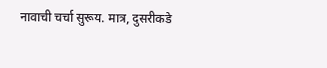नावाची चर्चा सुरूय. मात्र, दुसरीकडे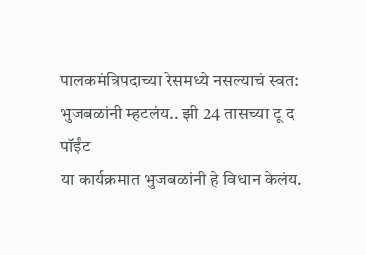पालकमंत्रिपदाच्या रेसमध्ये नसल्याचं स्वत: भुजबळांनी म्हटलंय.. झी 24 तासच्या टू द पॉईंट
या कार्यक्रमात भुजबळांनी हे विधान केलंय.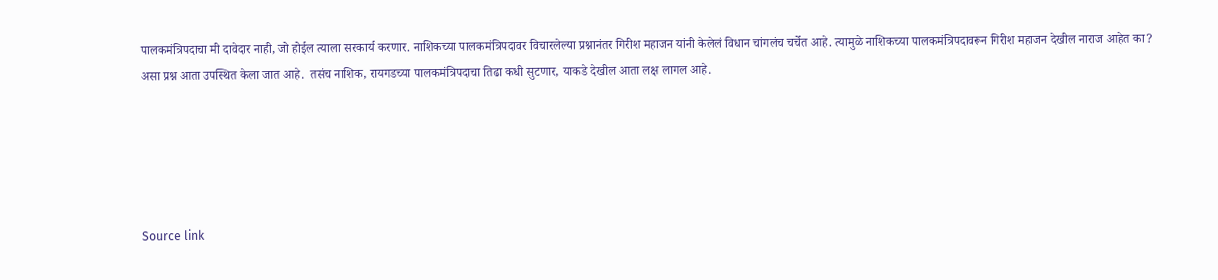पालकमंत्रिपदाचा मी दावेदार नाही, जो होईल त्याला सरकार्य करणार. नाशिकच्या पालकमंत्रिपदावर विचारलेल्या प्रश्नानंतर गिरीश महाजन यांनी केलेलं विधान चांगलंच चर्चेत आहे. त्यामुळे नाशिकच्या पालकमंत्रिपदावरून गिरीश महाजन देखील नाराज आहेत का? असा प्रश्न आता उपस्थित केला जात आहे.  तसंच नाशिक, रायगडच्या पालकमंत्रिपदाचा तिढा कधी सुटणार, याकडे देखील आता लक्ष लागल आहे.





Source link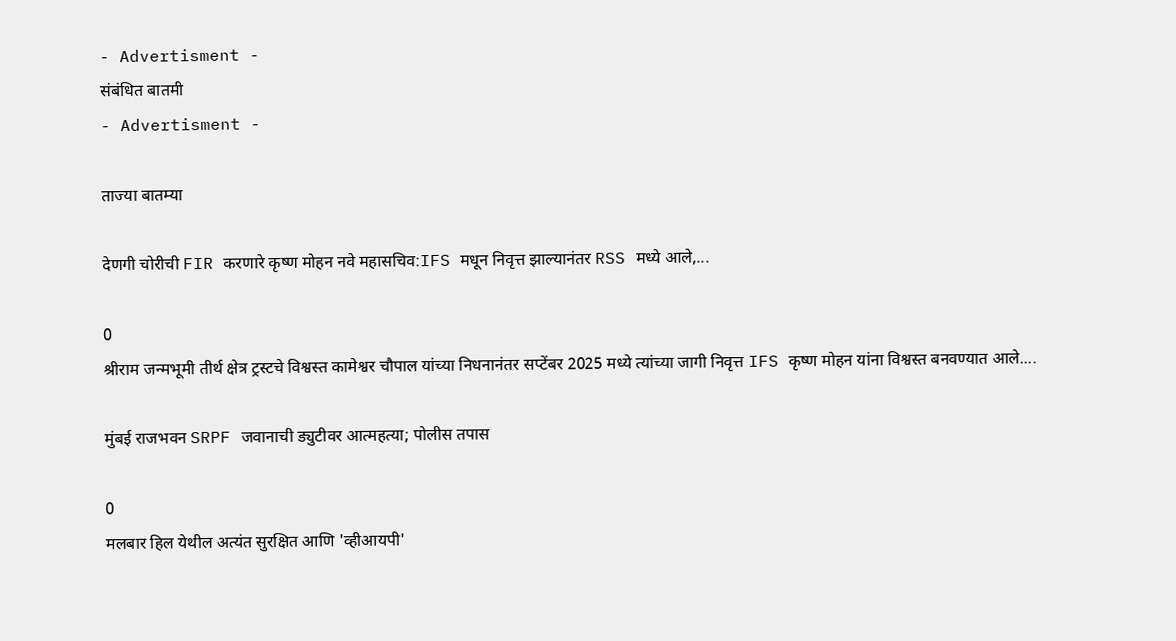- Advertisment -
संबंधित बातमी
- Advertisment -

ताज्या बातम्या

देणगी चोरीची FIR करणारे कृष्ण मोहन नवे महासचिव:IFS मधून निवृत्त झाल्यानंतर RSS मध्ये आले,...

0
श्रीराम जन्मभूमी तीर्थ क्षेत्र ट्रस्टचे विश्वस्त कामेश्वर चौपाल यांच्या निधनानंतर सप्टेंबर 2025 मध्ये त्यांच्या जागी निवृत्त IFS कृष्ण मोहन यांना विश्वस्त बनवण्यात आले....

मुंबई राजभवन SRPF जवानाची ड्युटीवर आत्महत्या; पोलीस तपास

0
मलबार हिल येथील अत्यंत सुरक्षित आणि 'व्हीआयपी'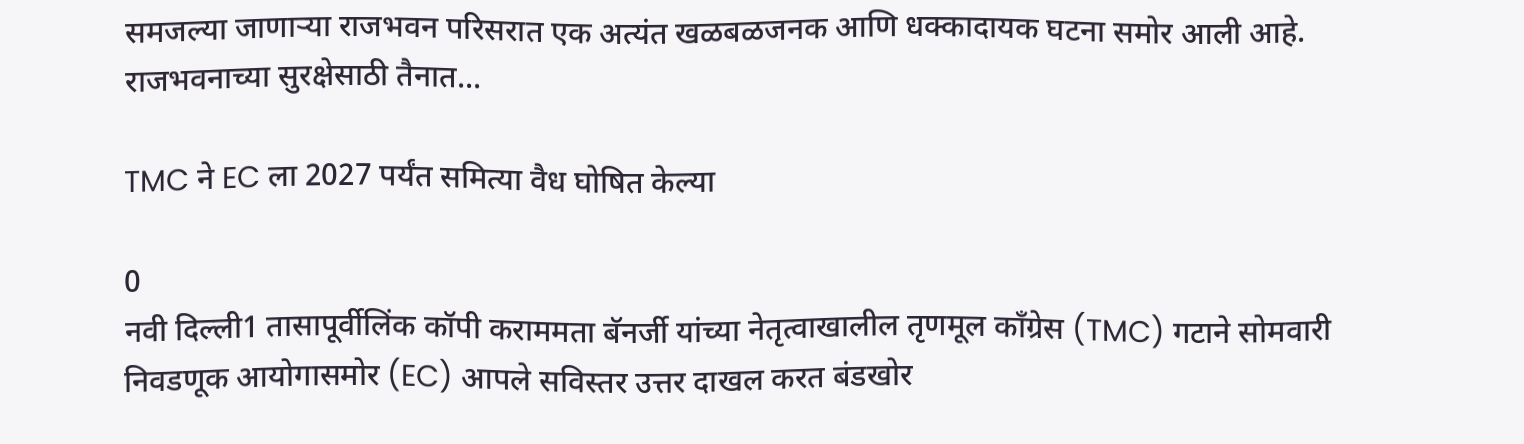समजल्या जाणाऱ्या राजभवन परिसरात एक अत्यंत खळबळजनक आणि धक्कादायक घटना समोर आली आहे. राजभवनाच्या सुरक्षेसाठी तैनात...

TMC ने EC ला 2027 पर्यंत समित्या वैध घोषित केल्या

0
नवी दिल्ली1 तासापूर्वीलिंक कॉपी कराममता बॅनर्जी यांच्या नेतृत्वाखालील तृणमूल काँग्रेस (TMC) गटाने सोमवारी निवडणूक आयोगासमोर (EC) आपले सविस्तर उत्तर दाखल करत बंडखोर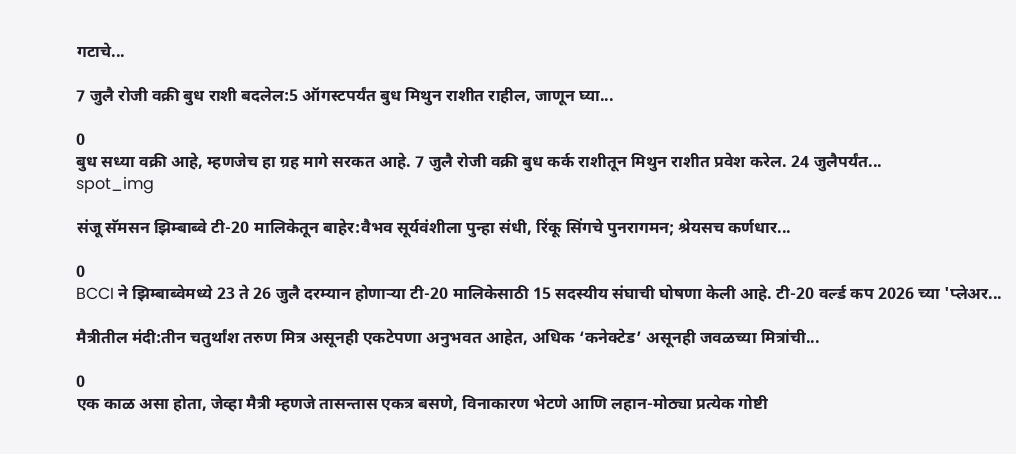गटाचे...

7 जुलै रोजी वक्री बुध राशी बदलेल:5 ऑगस्टपर्यंत बुध मिथुन राशीत राहील, जाणून घ्या...

0
बुध सध्या वक्री आहे, म्हणजेच हा ग्रह मागे सरकत आहे. 7 जुलै रोजी वक्री बुध कर्क राशीतून मिथुन राशीत प्रवेश करेल. 24 जुलैपर्यंत...
spot_img

संजू सॅमसन झिम्बाब्वे टी-20 मालिकेतून बाहेर:वैभव सूर्यवंशीला पुन्हा संधी, रिंकू सिंगचे पुनरागमन; श्रेयसच कर्णधार...

0
BCCI ने झिम्बाब्वेमध्ये 23 ते 26 जुलै दरम्यान होणाऱ्या टी-20 मालिकेसाठी 15 सदस्यीय संघाची घोषणा केली आहे. टी-20 वर्ल्ड कप 2026 च्या 'प्लेअर...

मैत्रीतील मंदी:तीन चतुर्थांश तरुण मित्र असूनही एकटेपणा अनुभवत आहेत, अधिक ‘कनेक्टेड’ असूनही जवळच्या मित्रांची...

0
एक काळ असा होता, जेव्हा मैत्री म्हणजे तासन्तास एकत्र बसणे, विनाकारण भेटणे आणि लहान-मोठ्या प्रत्येक गोष्टी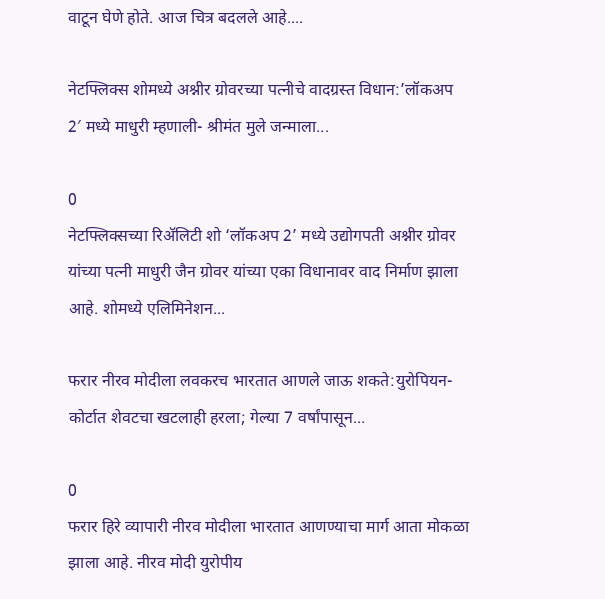वाटून घेणे होते. आज चित्र बदलले आहे....

नेटफ्लिक्स शोमध्ये अश्नीर ग्रोवरच्या पत्नीचे वादग्रस्त विधान:’लॉकअप 2′ मध्ये माधुरी म्हणाली- श्रीमंत मुले जन्माला...

0
नेटफ्लिक्सच्या रिॲलिटी शो ‘लॉकअप 2’ मध्ये उद्योगपती अश्नीर ग्रोवर यांच्या पत्नी माधुरी जैन ग्रोवर यांच्या एका विधानावर वाद निर्माण झाला आहे. शोमध्ये एलिमिनेशन...

फरार नीरव मोदीला लवकरच भारतात आणले जाऊ शकते:युरोपियन-कोर्टात शेवटचा खटलाही हरला; गेल्या 7 वर्षांपासून...

0
फरार हिरे व्यापारी नीरव मोदीला भारतात आणण्याचा मार्ग आता मोकळा झाला आहे. नीरव मोदी युरोपीय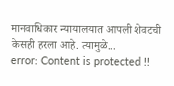मानवाधिकार न्यायालयात आपली शेवटची केसही हरला आहे. त्यामुळे...
error: Content is protected !!